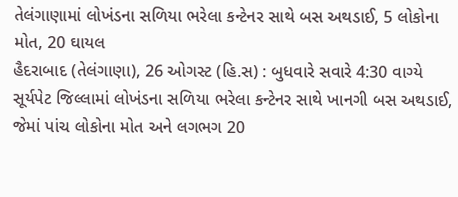તેલંગાણામાં લોખંડના સળિયા ભરેલા કન્ટેનર સાથે બસ અથડાઈ, 5 લોકોના મોત, 20 ઘાયલ
હૈદરાબાદ (તેલંગાણા), 26 ઓગસ્ટ (હિ.સ) : બુધવારે સવારે 4:30 વાગ્યે સૂર્યપેટ જિલ્લામાં લોખંડના સળિયા ભરેલા કન્ટેનર સાથે ખાનગી બસ અથડાઈ, જેમાં પાંચ લોકોના મોત અને લગભગ 20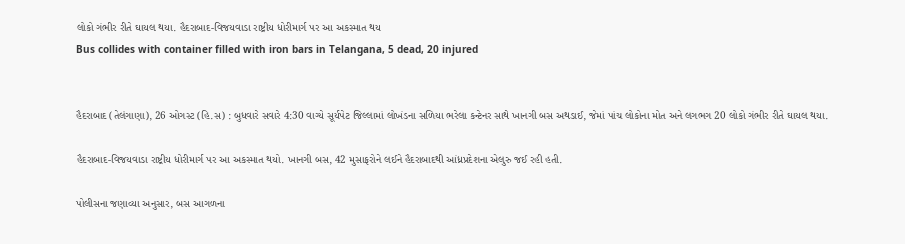લોકો ગંભીર રીતે ઘાયલ થયા. હૈદરાબાદ-વિજયવાડા રાષ્ટ્રીય ધોરીમાર્ગ પર આ અકસ્માત થય
Bus collides with container filled with iron bars in Telangana, 5 dead, 20 injured


હૈદરાબાદ (તેલંગાણા), 26 ઓગસ્ટ (હિ.સ) : બુધવારે સવારે 4:30 વાગ્યે સૂર્યપેટ જિલ્લામાં લોખંડના સળિયા ભરેલા કન્ટેનર સાથે ખાનગી બસ અથડાઈ, જેમાં પાંચ લોકોના મોત અને લગભગ 20 લોકો ગંભીર રીતે ઘાયલ થયા.

હૈદરાબાદ-વિજયવાડા રાષ્ટ્રીય ધોરીમાર્ગ પર આ અકસ્માત થયો. ખાનગી બસ, 42 મુસાફરોને લઈને હૈદરાબાદથી આંધ્રપ્રદેશના એલુરુ જઈ રહી હતી.

પોલીસના જણાવ્યા અનુસાર, બસ આગળના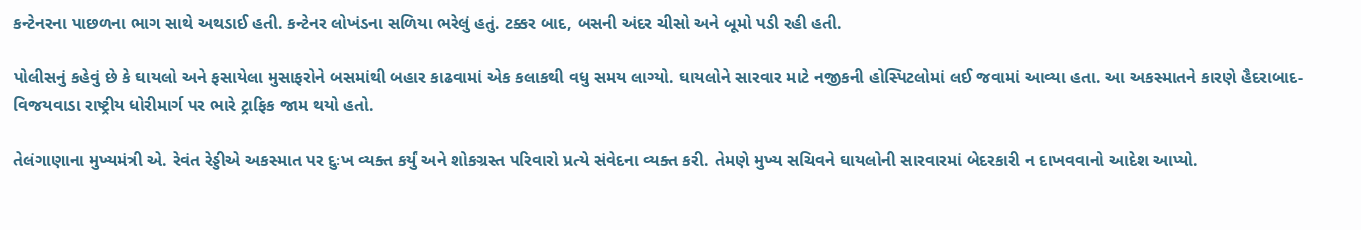કન્ટેનરના પાછળના ભાગ સાથે અથડાઈ હતી. કન્ટેનર લોખંડના સળિયા ભરેલું હતું. ટક્કર બાદ, બસની અંદર ચીસો અને બૂમો પડી રહી હતી.

પોલીસનું કહેવું છે કે ઘાયલો અને ફસાયેલા મુસાફરોને બસમાંથી બહાર કાઢવામાં એક કલાકથી વધુ સમય લાગ્યો. ઘાયલોને સારવાર માટે નજીકની હોસ્પિટલોમાં લઈ જવામાં આવ્યા હતા. આ અકસ્માતને કારણે હૈદરાબાદ-વિજયવાડા રાષ્ટ્રીય ધોરીમાર્ગ પર ભારે ટ્રાફિક જામ થયો હતો.

તેલંગાણાના મુખ્યમંત્રી એ. રેવંત રેડ્ડીએ અકસ્માત પર દુઃખ વ્યક્ત કર્યું અને શોકગ્રસ્ત પરિવારો પ્રત્યે સંવેદના વ્યક્ત કરી. તેમણે મુખ્ય સચિવને ઘાયલોની સારવારમાં બેદરકારી ન દાખવવાનો આદેશ આપ્યો.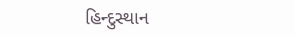હિન્દુસ્થાન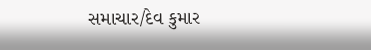સમાચાર/દેવ કુમાર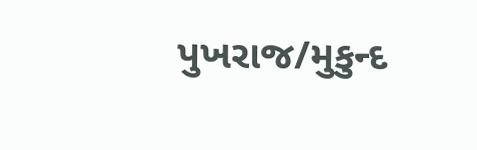પુખરાજ/મુકુન્દ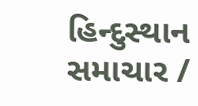હિન્દુસ્થાન સમાચાર /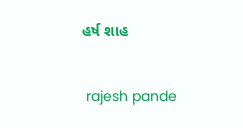હર્ષ શાહ


 rajesh pande